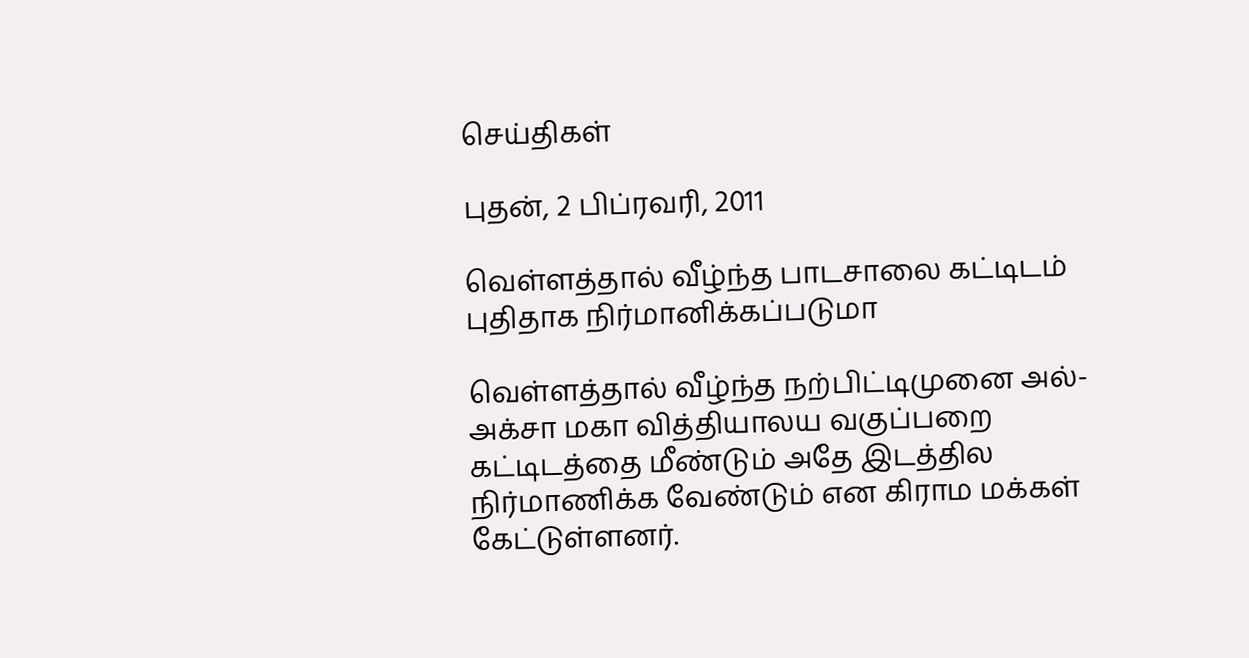செய்திகள்

புதன், 2 பிப்ரவரி, 2011

வெள்ளத்தால் வீழ்ந்த பாடசாலை கட்டிடம் புதிதாக நிர்மானிக்கப்படுமா

வெள்ளத்தால் வீழ்ந்த நற்பிட்டிமுனை அல்-அக்சா மகா வித்தியாலய வகுப்பறை கட்டிடத்தை மீண்டும் அதே இடத்தில நிர்மாணிக்க வேண்டும் என கிராம மக்கள் கேட்டுள்ளனர்.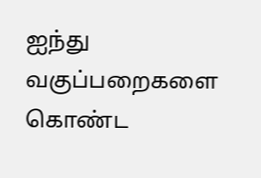ஐந்து  வகுப்பறைகளை கொண்ட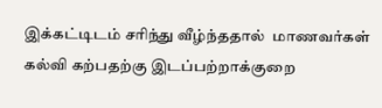இக்கட்டிடம் சரிந்து வீழ்ந்ததால்  மாணவர்கள் கல்வி கற்பதற்கு இடப்பற்றாக்குறை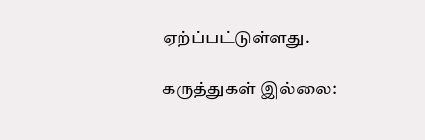ஏற்ப்பட்டுள்ளது.

கருத்துகள் இல்லை: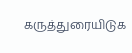கருத்துரையிடுக